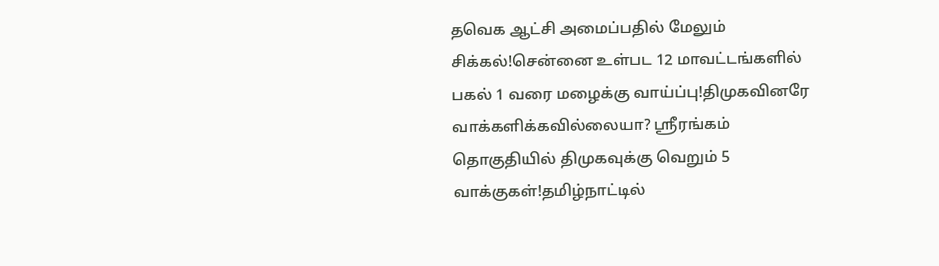தவெக ஆட்சி அமைப்பதில் மேலும் சிக்கல்!சென்னை உள்பட 12 மாவட்டங்களில் பகல் 1 வரை மழைக்கு வாய்ப்பு!திமுகவினரே வாக்களிக்கவில்லையா? ஸ்ரீரங்கம் தொகுதியில் திமுகவுக்கு வெறும் 5 வாக்குகள்!தமிழ்நாட்டில்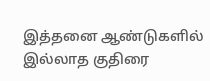இத்தனை ஆண்டுகளில் இல்லாத குதிரை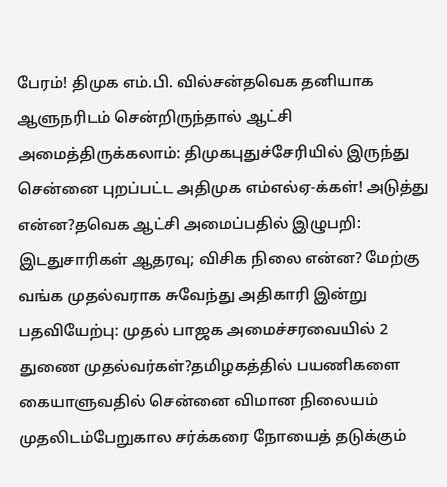பேரம்! திமுக எம்.பி. வில்சன்தவெக தனியாக ஆளுநரிடம் சென்றிருந்தால் ஆட்சி அமைத்திருக்கலாம்: திமுகபுதுச்சேரியில் இருந்து சென்னை புறப்பட்ட அதிமுக எம்எல்ஏ-க்கள்! அடுத்து என்ன?தவெக ஆட்சி அமைப்பதில் இழுபறி: இடதுசாரிகள் ஆதரவு; விசிக நிலை என்ன? மேற்கு வங்க முதல்வராக சுவேந்து அதிகாரி இன்று பதவியேற்பு: முதல் பாஜக அமைச்சரவையில் 2 துணை முதல்வர்கள்?தமிழகத்தில் பயணிகளை கையாளுவதில் சென்னை விமான நிலையம் முதலிடம்பேறுகால சர்க்கரை நோயைத் தடுக்கும்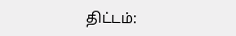திட்டம்: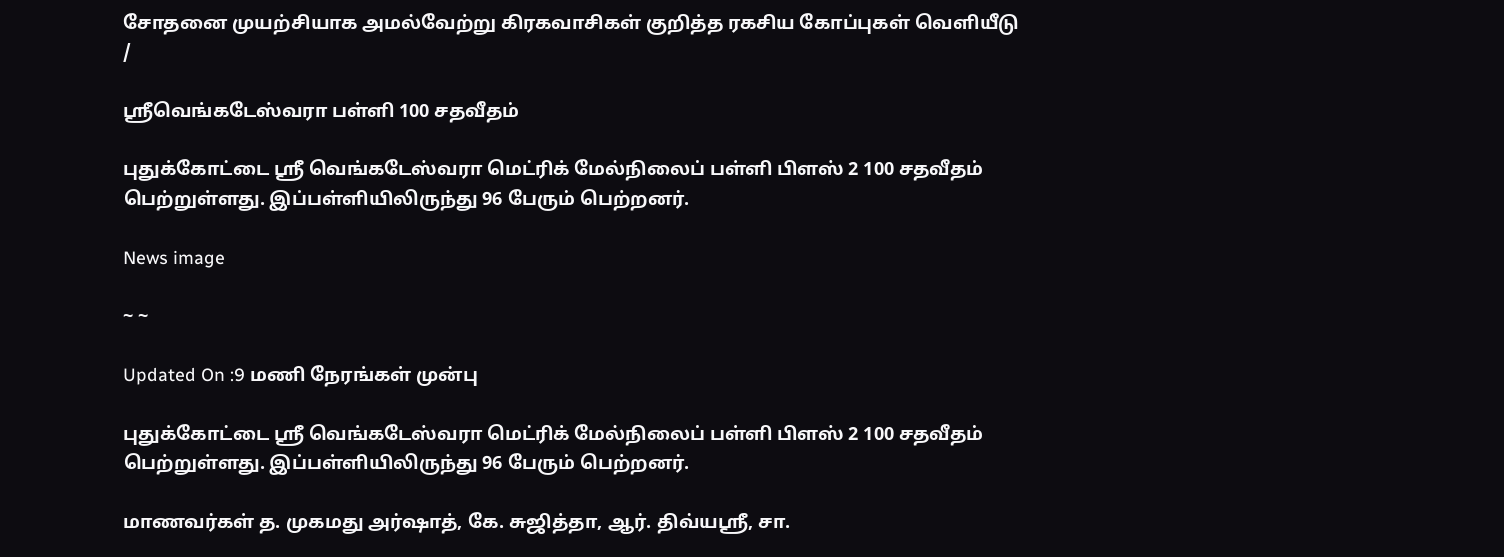சோதனை முயற்சியாக அமல்வேற்று கிரகவாசிகள் குறித்த ரகசிய கோப்புகள் வெளியீடு
/

ஸ்ரீவெங்கடேஸ்வரா பள்ளி 100 சதவீதம்

புதுக்கோட்டை ஸ்ரீ வெங்கடேஸ்வரா மெட்ரிக் மேல்நிலைப் பள்ளி பிளஸ் 2 100 சதவீதம் பெற்றுள்ளது. இப்பள்ளியிலிருந்து 96 பேரும் பெற்றனர்.

News image

~ ~

Updated On :9 மணி நேரங்கள் முன்பு

புதுக்கோட்டை ஸ்ரீ வெங்கடேஸ்வரா மெட்ரிக் மேல்நிலைப் பள்ளி பிளஸ் 2 100 சதவீதம் பெற்றுள்ளது. இப்பள்ளியிலிருந்து 96 பேரும் பெற்றனர்.

மாணவர்கள் த. முகமது அர்ஷாத், கே. சுஜித்தா, ஆர். திவ்யஸ்ரீ, சா.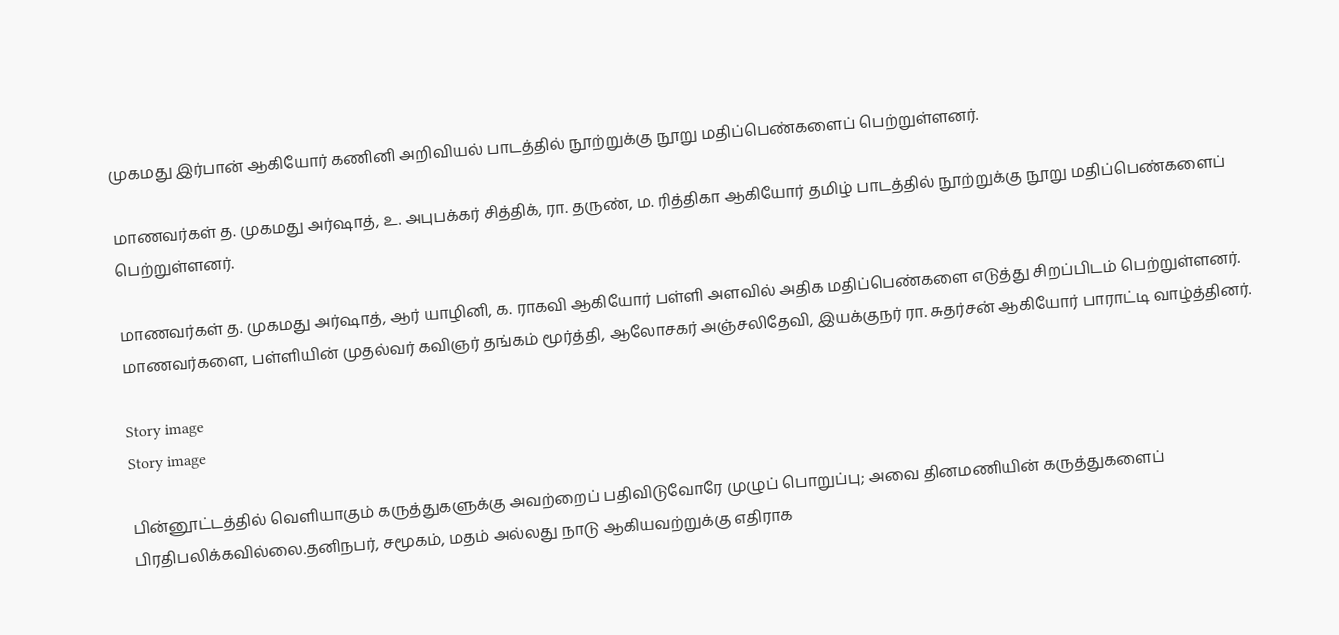முகமது இர்பான் ஆகியோர் கணினி அறிவியல் பாடத்தில் நூற்றுக்கு நூறு மதிப்பெண்களைப் பெற்றுள்ளனர்.

மாணவர்கள் த. முகமது அர்ஷாத், உ. அபுபக்கர் சித்திக், ரா. தருண், ம. ரித்திகா ஆகியோர் தமிழ் பாடத்தில் நூற்றுக்கு நூறு மதிப்பெண்களைப் பெற்றுள்ளனர்.

மாணவர்கள் த. முகமது அர்ஷாத், ஆர் யாழினி, க. ராகவி ஆகியோர் பள்ளி அளவில் அதிக மதிப்பெண்களை எடுத்து சிறப்பிடம் பெற்றுள்ளனர். மாணவர்களை, பள்ளியின் முதல்வர் கவிஞர் தங்கம் மூர்த்தி, ஆலோசகர் அஞ்சலிதேவி, இயக்குநர் ரா. சுதர்சன் ஆகியோர் பாராட்டி வாழ்த்தினர்.

Story image
Story image

பின்னூட்டத்தில் வெளியாகும் கருத்துகளுக்கு அவற்றைப் பதிவிடுவோரே முழுப் பொறுப்பு; அவை தினமணியின் கருத்துகளைப் பிரதிபலிக்கவில்லை.தனிநபர், சமூகம், மதம் அல்லது நாடு ஆகியவற்றுக்கு எதிராக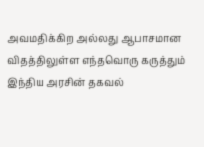அவமதிக்கிற அல்லது ஆபாசமான விதத்திலுள்ள எந்தவொரு கருத்தும் இந்திய அரசின் தகவல்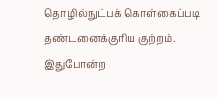தொழில்நுட்பக் கொள்கைப்படி தண்டனைக்குரிய குற்றம். இதுபோன்ற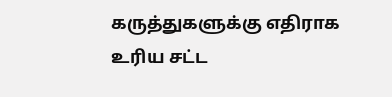கருத்துகளுக்கு எதிராக உரிய சட்ட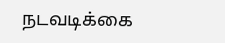நடவடிக்கை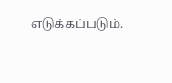எடுக்கப்படும்.